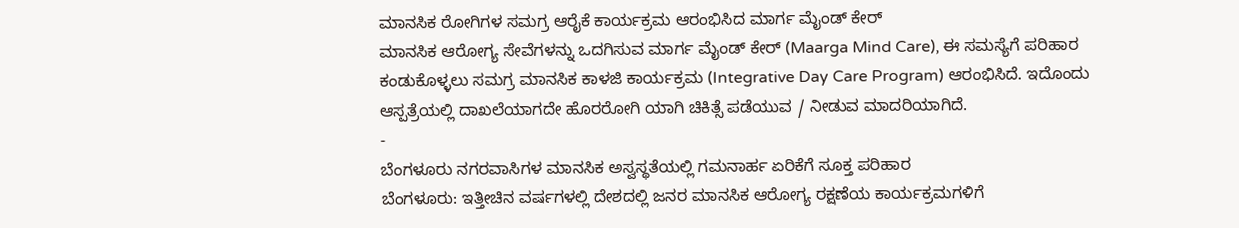ಮಾನಸಿಕ ರೋಗಿಗಳ ಸಮಗ್ರ ಆರೈಕೆ ಕಾರ್ಯಕ್ರಮ ಆರಂಭಿಸಿದ ಮಾರ್ಗ ಮೈಂಡ್ ಕೇರ್
ಮಾನಸಿಕ ಆರೋಗ್ಯ ಸೇವೆಗಳನ್ನು ಒದಗಿಸುವ ಮಾರ್ಗ ಮೈಂಡ್ ಕೇರ್ (Maarga Mind Care), ಈ ಸಮಸ್ಯೆಗೆ ಪರಿಹಾರ ಕಂಡುಕೊಳ್ಳಲು ಸಮಗ್ರ ಮಾನಸಿಕ ಕಾಳಜಿ ಕಾರ್ಯಕ್ರಮ (Integrative Day Care Program) ಆರಂಭಿಸಿದೆ. ಇದೊಂದು ಆಸ್ಪತ್ರೆಯಲ್ಲಿ ದಾಖಲೆಯಾಗದೇ ಹೊರರೋಗಿ ಯಾಗಿ ಚಿಕಿತ್ಸೆ ಪಡೆಯುವ / ನೀಡುವ ಮಾದರಿಯಾಗಿದೆ.
-
ಬೆಂಗಳೂರು ನಗರವಾಸಿಗಳ ಮಾನಸಿಕ ಅಸ್ವಸ್ಥತೆಯಲ್ಲಿ ಗಮನಾರ್ಹ ಏರಿಕೆಗೆ ಸೂಕ್ತ ಪರಿಹಾರ
ಬೆಂಗಳೂರು: ಇತ್ತೀಚಿನ ವರ್ಷಗಳಲ್ಲಿ ದೇಶದಲ್ಲಿ ಜನರ ಮಾನಸಿಕ ಆರೋಗ್ಯ ರಕ್ಷಣೆಯ ಕಾರ್ಯಕ್ರಮಗಳಿಗೆ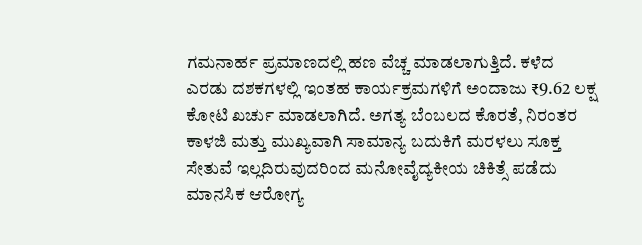ಗಮನಾರ್ಹ ಪ್ರಮಾಣದಲ್ಲಿ ಹಣ ವೆಚ್ಚ ಮಾಡಲಾಗುತ್ತಿದೆ. ಕಳೆದ ಎರಡು ದಶಕಗಳಲ್ಲಿ ಇಂತಹ ಕಾರ್ಯಕ್ರಮಗಳಿಗೆ ಅಂದಾಜು ₹9.62 ಲಕ್ಷ ಕೋಟಿ ಖರ್ಚು ಮಾಡಲಾಗಿದೆ. ಅಗತ್ಯ ಬೆಂಬಲದ ಕೊರತೆ, ನಿರಂತರ ಕಾಳಜಿ ಮತ್ತು ಮುಖ್ಯವಾಗಿ ಸಾಮಾನ್ಯ ಬದುಕಿಗೆ ಮರಳಲು ಸೂಕ್ತ ಸೇತುವೆ ಇಲ್ಲದಿರುವುದರಿಂದ ಮನೋವೈದ್ಯಕೀಯ ಚಿಕಿತ್ಸೆ ಪಡೆದು ಮಾನಸಿಕ ಆರೋಗ್ಯ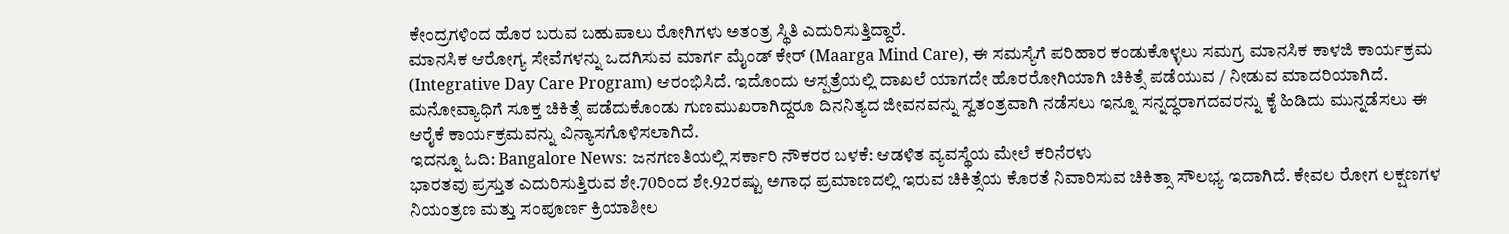ಕೇಂದ್ರಗಳಿಂದ ಹೊರ ಬರುವ ಬಹುಪಾಲು ರೋಗಿಗಳು ಅತಂತ್ರ ಸ್ಥಿತಿ ಎದುರಿಸುತ್ತಿದ್ದಾರೆ.
ಮಾನಸಿಕ ಆರೋಗ್ಯ ಸೇವೆಗಳನ್ನು ಒದಗಿಸುವ ಮಾರ್ಗ ಮೈಂಡ್ ಕೇರ್ (Maarga Mind Care), ಈ ಸಮಸ್ಯೆಗೆ ಪರಿಹಾರ ಕಂಡುಕೊಳ್ಳಲು ಸಮಗ್ರ ಮಾನಸಿಕ ಕಾಳಜಿ ಕಾರ್ಯಕ್ರಮ (Integrative Day Care Program) ಆರಂಭಿಸಿದೆ. ಇದೊಂದು ಆಸ್ಪತ್ರೆಯಲ್ಲಿ ದಾಖಲೆ ಯಾಗದೇ ಹೊರರೋಗಿಯಾಗಿ ಚಿಕಿತ್ಸೆ ಪಡೆಯುವ / ನೀಡುವ ಮಾದರಿಯಾಗಿದೆ.
ಮನೋವ್ಯಾಧಿಗೆ ಸೂಕ್ತ ಚಿಕಿತ್ಸೆ ಪಡೆದುಕೊಂಡು ಗುಣಮುಖರಾಗಿದ್ದರೂ ದಿನನಿತ್ಯದ ಜೀವನವನ್ನು ಸ್ವತಂತ್ರವಾಗಿ ನಡೆಸಲು ಇನ್ನೂ ಸನ್ನದ್ಧರಾಗದವರನ್ನು ಕೈ ಹಿಡಿದು ಮುನ್ನಡೆಸಲು ಈ ಆರೈಕೆ ಕಾರ್ಯಕ್ರಮವನ್ನು ವಿನ್ಯಾಸಗೊಳಿಸಲಾಗಿದೆ.
ಇದನ್ನೂ ಓದಿ: Bangalore News: ಜನಗಣತಿಯಲ್ಲಿ ಸರ್ಕಾರಿ ನೌಕರರ ಬಳಕೆ: ಆಡಳಿತ ವ್ಯವಸ್ಥೆಯ ಮೇಲೆ ಕರಿನೆರಳು
ಭಾರತವು ಪ್ರಸ್ತುತ ಎದುರಿಸುತ್ತಿರುವ ಶೇ.70ರಿಂದ ಶೇ.92ರಷ್ಟು ಅಗಾಧ ಪ್ರಮಾಣದಲ್ಲಿ ಇರುವ ಚಿಕಿತ್ಸೆಯ ಕೊರತೆ ನಿವಾರಿಸುವ ಚಿಕಿತ್ಸಾ ಸೌಲಭ್ಯ ಇದಾಗಿದೆ. ಕೇವಲ ರೋಗ ಲಕ್ಷಣಗಳ ನಿಯಂತ್ರಣ ಮತ್ತು ಸಂಪೂರ್ಣ ಕ್ರಿಯಾಶೀಲ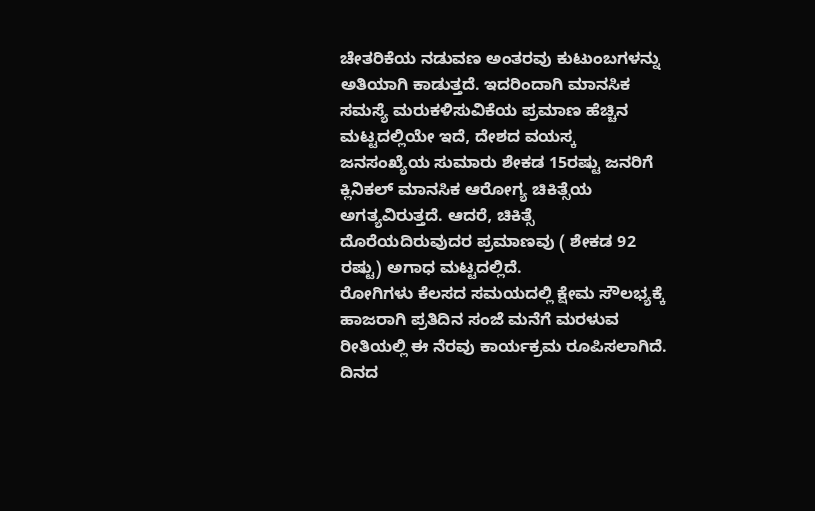ಚೇತರಿಕೆಯ ನಡುವಣ ಅಂತರವು ಕುಟುಂಬಗಳನ್ನು ಅತಿಯಾಗಿ ಕಾಡುತ್ತದೆ. ಇದರಿಂದಾಗಿ ಮಾನಸಿಕ ಸಮಸ್ಯೆ ಮರುಕಳಿಸುವಿಕೆಯ ಪ್ರಮಾಣ ಹೆಚ್ಚಿನ ಮಟ್ಟದಲ್ಲಿಯೇ ಇದೆ, ದೇಶದ ವಯಸ್ಕ ಜನಸಂಖ್ಯೆಯ ಸುಮಾರು ಶೇಕಡ 15ರಷ್ಟು ಜನರಿಗೆ ಕ್ಲಿನಿಕಲ್ ಮಾನಸಿಕ ಆರೋಗ್ಯ ಚಿಕಿತ್ಸೆಯ ಅಗತ್ಯವಿರುತ್ತದೆ. ಆದರೆ, ಚಿಕಿತ್ಸೆ ದೊರೆಯದಿರುವುದರ ಪ್ರಮಾಣವು ( ಶೇಕಡ 92 ರಷ್ಟು) ಅಗಾಧ ಮಟ್ಟದಲ್ಲಿದೆ.
ರೋಗಿಗಳು ಕೆಲಸದ ಸಮಯದಲ್ಲಿ ಕ್ಷೇಮ ಸೌಲಭ್ಯಕ್ಕೆ ಹಾಜರಾಗಿ ಪ್ರತಿದಿನ ಸಂಜೆ ಮನೆಗೆ ಮರಳುವ ರೀತಿಯಲ್ಲಿ ಈ ನೆರವು ಕಾರ್ಯಕ್ರಮ ರೂಪಿಸಲಾಗಿದೆ. ದಿನದ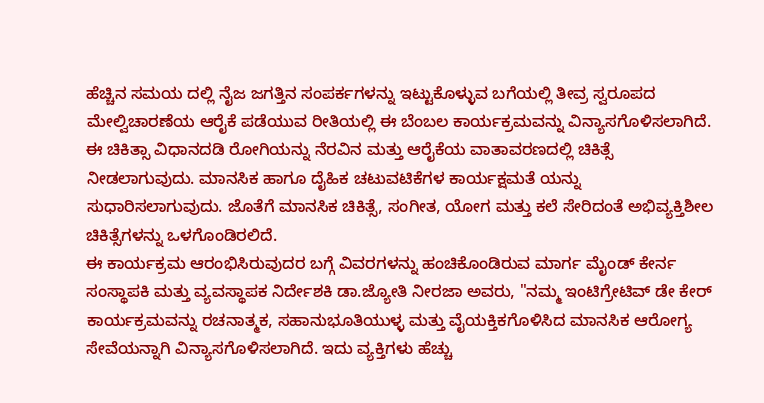ಹೆಚ್ಚಿನ ಸಮಯ ದಲ್ಲಿ ನೈಜ ಜಗತ್ತಿನ ಸಂಪರ್ಕಗಳನ್ನು ಇಟ್ಟುಕೊಳ್ಳುವ ಬಗೆಯಲ್ಲಿ ತೀವ್ರ ಸ್ವರೂಪದ ಮೇಲ್ವಿಚಾರಣೆಯ ಆರೈಕೆ ಪಡೆಯುವ ರೀತಿಯಲ್ಲಿ ಈ ಬೆಂಬಲ ಕಾರ್ಯಕ್ರಮವನ್ನು ವಿನ್ಯಾಸಗೊಳಿಸಲಾಗಿದೆ.
ಈ ಚಿಕಿತ್ಸಾ ವಿಧಾನದಡಿ ರೋಗಿಯನ್ನು ನೆರವಿನ ಮತ್ತು ಆರೈಕೆಯ ವಾತಾವರಣದಲ್ಲಿ ಚಿಕಿತ್ಸೆ ನೀಡಲಾಗುವುದು. ಮಾನಸಿಕ ಹಾಗೂ ದೈಹಿಕ ಚಟುವಟಿಕೆಗಳ ಕಾರ್ಯಕ್ಷಮತೆ ಯನ್ನು ಸುಧಾರಿಸಲಾಗುವುದು. ಜೊತೆಗೆ ಮಾನಸಿಕ ಚಿಕಿತ್ಸೆ, ಸಂಗೀತ, ಯೋಗ ಮತ್ತು ಕಲೆ ಸೇರಿದಂತೆ ಅಭಿವ್ಯಕ್ತಿಶೀಲ ಚಿಕಿತ್ಸೆಗಳನ್ನು ಒಳಗೊಂಡಿರಲಿದೆ.
ಈ ಕಾರ್ಯಕ್ರಮ ಆರಂಭಿಸಿರುವುದರ ಬಗ್ಗೆ ವಿವರಗಳನ್ನು ಹಂಚಿಕೊಂಡಿರುವ ಮಾರ್ಗ ಮೈಂಡ್ ಕೇರ್ನ ಸಂಸ್ಥಾಪಕಿ ಮತ್ತು ವ್ಯವಸ್ಥಾಪಕ ನಿರ್ದೇಶಕಿ ಡಾ.ಜ್ಯೋತಿ ನೀರಜಾ ಅವರು, "ನಮ್ಮ ಇಂಟಿಗ್ರೇಟಿವ್ ಡೇ ಕೇರ್ ಕಾರ್ಯಕ್ರಮವನ್ನು ರಚನಾತ್ಮಕ, ಸಹಾನುಭೂತಿಯುಳ್ಳ ಮತ್ತು ವೈಯಕ್ತಿಕಗೊಳಿಸಿದ ಮಾನಸಿಕ ಆರೋಗ್ಯ ಸೇವೆಯನ್ನಾಗಿ ವಿನ್ಯಾಸಗೊಳಿಸಲಾಗಿದೆ. ಇದು ವ್ಯಕ್ತಿಗಳು ಹೆಚ್ಚು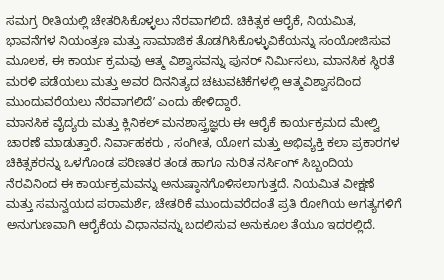ಸಮಗ್ರ ರೀತಿಯಲ್ಲಿ ಚೇತರಿಸಿಕೊಳ್ಳಲು ನೆರವಾಗಲಿದೆ. ಚಿಕಿತ್ಸಕ ಆರೈಕೆ, ನಿಯಮಿತ, ಭಾವನೆಗಳ ನಿಯಂತ್ರಣ ಮತ್ತು ಸಾಮಾಜಿಕ ತೊಡಗಿಸಿಕೊಳ್ಳುವಿಕೆಯನ್ನು ಸಂಯೋಜಿಸುವ ಮೂಲಕ, ಈ ಕಾರ್ಯ ಕ್ರಮವು ಆತ್ಮ ವಿಶ್ವಾಸವನ್ನು ಪುನರ್ ನಿರ್ಮಿಸಲು, ಮಾನಸಿಕ ಸ್ಥಿರತೆ ಮರಳಿ ಪಡೆಯಲು ಮತ್ತು ಅವರ ದಿನನಿತ್ಯದ ಚಟುವಟಿಕೆಗಳಲ್ಲಿ ಆತ್ಮವಿಶ್ವಾಸದಿಂದ ಮುಂದುವರೆಯಲು ನೆರವಾಗಲಿದೆʼ ಎಂದು ಹೇಳಿದ್ದಾರೆ.
ಮಾನಸಿಕ ವೈದ್ಯರು ಮತ್ತು ಕ್ಲಿನಿಕಲ್ ಮನಶಾಸ್ತ್ರಜ್ಞರು ಈ ಆರೈಕೆ ಕಾರ್ಯಕ್ರಮದ ಮೇಲ್ವಿ ಚಾರಣೆ ಮಾಡುತ್ತಾರೆ. ನಿರ್ವಾಹಕರು , ಸಂಗೀತ, ಯೋಗ ಮತ್ತು ಅಭಿವ್ಯಕ್ತಿ ಕಲಾ ಪ್ರಕಾರಗಳ ಚಿಕಿತ್ಸಕರನ್ನು ಒಳಗೊಂಡ ಪರಿಣತರ ತಂಡ ಹಾಗೂ ನುರಿತ ನರ್ಸಿಂಗ್ ಸಿಬ್ಬಂದಿಯ ನೆರವಿನಿಂದ ಈ ಕಾರ್ಯಕ್ರಮವನ್ನು ಅನುಷ್ಠಾನಗೊಳಿಸಲಾಗುತ್ತದೆ. ನಿಯಮಿತ ವೀಕ್ಷಣೆ ಮತ್ತು ಸಮನ್ವಯದ ಪರಾಮರ್ಶೆ, ಚೇತರಿಕೆ ಮುಂದುವರೆದಂತೆ ಪ್ರತಿ ರೋಗಿಯ ಅಗತ್ಯಗಳಿಗೆ ಅನುಗುಣವಾಗಿ ಆರೈಕೆಯ ವಿಧಾನವನ್ನು ಬದಲಿಸುವ ಅನುಕೂಲ ತೆಯೂ ಇದರಲ್ಲಿದೆ.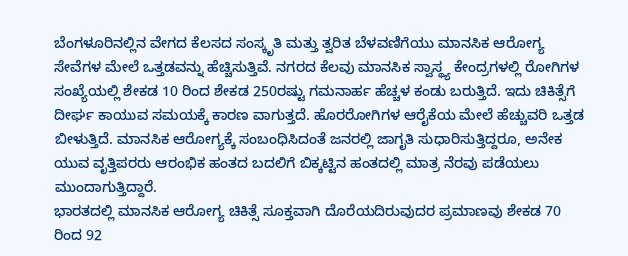ಬೆಂಗಳೂರಿನಲ್ಲಿನ ವೇಗದ ಕೆಲಸದ ಸಂಸ್ಕೃತಿ ಮತ್ತು ತ್ವರಿತ ಬೆಳವಣಿಗೆಯು ಮಾನಸಿಕ ಆರೋಗ್ಯ ಸೇವೆಗಳ ಮೇಲೆ ಒತ್ತಡವನ್ನು ಹೆಚ್ಚಿಸುತ್ತಿವೆ. ನಗರದ ಕೆಲವು ಮಾನಸಿಕ ಸ್ವಾಸ್ಥ್ಯ ಕೇಂದ್ರಗಳಲ್ಲಿ ರೋಗಿಗಳ ಸಂಖ್ಯೆಯಲ್ಲಿ ಶೇಕಡ 10 ರಿಂದ ಶೇಕಡ 250ರಷ್ಟು ಗಮನಾರ್ಹ ಹೆಚ್ಚಳ ಕಂಡು ಬರುತ್ತಿದೆ. ಇದು ಚಿಕಿತ್ಸೆಗೆ ದೀರ್ಘ ಕಾಯುವ ಸಮಯಕ್ಕೆ ಕಾರಣ ವಾಗುತ್ತದೆ. ಹೊರರೋಗಿಗಳ ಆರೈಕೆಯ ಮೇಲೆ ಹೆಚ್ಚುವರಿ ಒತ್ತಡ ಬೀಳುತ್ತಿದೆ. ಮಾನಸಿಕ ಆರೋಗ್ಯಕ್ಕೆ ಸಂಬಂಧಿಸಿದಂತೆ ಜನರಲ್ಲಿ ಜಾಗೃತಿ ಸುಧಾರಿಸುತ್ತಿದ್ದರೂ, ಅನೇಕ ಯುವ ವೃತ್ತಿಪರರು ಆರಂಭಿಕ ಹಂತದ ಬದಲಿಗೆ ಬಿಕ್ಕಟ್ಟಿನ ಹಂತದಲ್ಲಿ ಮಾತ್ರ ನೆರವು ಪಡೆಯಲು ಮುಂದಾಗುತ್ತಿದ್ದಾರೆ.
ಭಾರತದಲ್ಲಿ ಮಾನಸಿಕ ಆರೋಗ್ಯ ಚಿಕಿತ್ಸೆ ಸೂಕ್ತವಾಗಿ ದೊರೆಯದಿರುವುದರ ಪ್ರಮಾಣವು ಶೇಕಡ 70 ರಿಂದ 92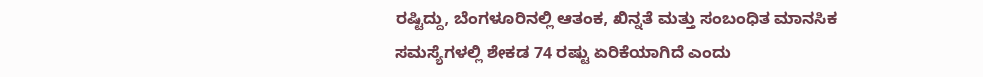ರಷ್ಟಿದ್ದು, ಬೆಂಗಳೂರಿನಲ್ಲಿ ಆತಂಕ, ಖಿನ್ನತೆ ಮತ್ತು ಸಂಬಂಧಿತ ಮಾನಸಿಕ ಸಮಸ್ಯೆಗಳಲ್ಲಿ ಶೇಕಡ 74 ರಷ್ಟು ಏರಿಕೆಯಾಗಿದೆ ಎಂದು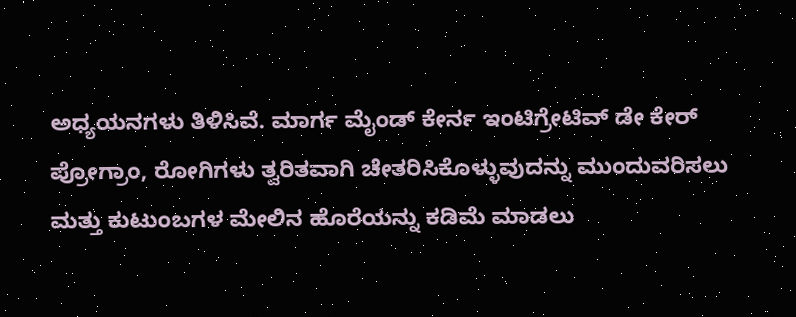ಅಧ್ಯಯನಗಳು ತಿಳಿಸಿವೆ. ಮಾರ್ಗ ಮೈಂಡ್ ಕೇರ್ನ ಇಂಟಿಗ್ರೇಟಿವ್ ಡೇ ಕೇರ್ ಪ್ರೋಗ್ರಾಂ, ರೋಗಿಗಳು ತ್ವರಿತವಾಗಿ ಚೇತರಿಸಿಕೊಳ್ಳುವುದನ್ನು ಮುಂದುವರಿಸಲು ಮತ್ತು ಕುಟುಂಬಗಳ ಮೇಲಿನ ಹೊರೆಯನ್ನು ಕಡಿಮೆ ಮಾಡಲು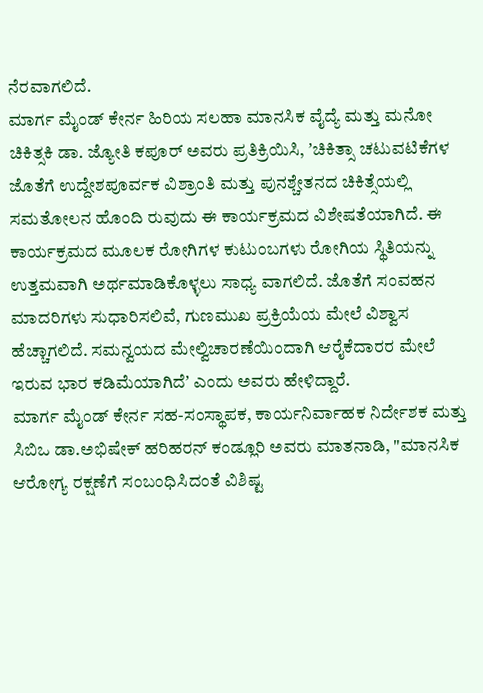ನೆರವಾಗಲಿದೆ.
ಮಾರ್ಗ ಮೈಂಡ್ ಕೇರ್ನ ಹಿರಿಯ ಸಲಹಾ ಮಾನಸಿಕ ವೈದ್ಯೆ ಮತ್ತು ಮನೋ ಚಿಕಿತ್ಸಕಿ ಡಾ. ಜ್ಯೋತಿ ಕಪೂರ್ ಅವರು ಪ್ರತಿಕ್ರಿಯಿಸಿ, ʼಚಿಕಿತ್ಸಾ ಚಟುವಟಿಕೆಗಳ ಜೊತೆಗೆ ಉದ್ದೇಶಪೂರ್ವಕ ವಿಶ್ರಾಂತಿ ಮತ್ತು ಪುನಶ್ಚೇತನದ ಚಿಕಿತ್ಸೆಯಲ್ಲಿ ಸಮತೋಲನ ಹೊಂದಿ ರುವುದು ಈ ಕಾರ್ಯಕ್ರಮದ ವಿಶೇಷತೆಯಾಗಿದೆ. ಈ ಕಾರ್ಯಕ್ರಮದ ಮೂಲಕ ರೋಗಿಗಳ ಕುಟುಂಬಗಳು ರೋಗಿಯ ಸ್ಥಿತಿಯನ್ನು ಉತ್ತಮವಾಗಿ ಅರ್ಥಮಾಡಿಕೊಳ್ಳಲು ಸಾಧ್ಯ ವಾಗಲಿದೆ. ಜೊತೆಗೆ ಸಂವಹನ ಮಾದರಿಗಳು ಸುಧಾರಿಸಲಿವೆ, ಗುಣಮುಖ ಪ್ರಕ್ರಿಯೆಯ ಮೇಲೆ ವಿಶ್ವಾಸ ಹೆಚ್ಚಾಗಲಿದೆ. ಸಮನ್ವಯದ ಮೇಲ್ವಿಚಾರಣೆಯಿಂದಾಗಿ ಆರೈಕೆದಾರರ ಮೇಲೆ ಇರುವ ಭಾರ ಕಡಿಮೆಯಾಗಿದೆʼ ಎಂದು ಅವರು ಹೇಳಿದ್ದಾರೆ.
ಮಾರ್ಗ ಮೈಂಡ್ ಕೇರ್ನ ಸಹ-ಸಂಸ್ಥಾಪಕ, ಕಾರ್ಯನಿರ್ವಾಹಕ ನಿರ್ದೇಶಕ ಮತ್ತು ಸಿಬಿಒ ಡಾ.ಅಭಿಷೇಕ್ ಹರಿಹರನ್ ಕಂಡ್ಲೂರಿ ಅವರು ಮಾತನಾಡಿ, "ಮಾನಸಿಕ ಆರೋಗ್ಯ ರಕ್ಷಣೆಗೆ ಸಂಬಂಧಿಸಿದಂತೆ ವಿಶಿಷ್ಟ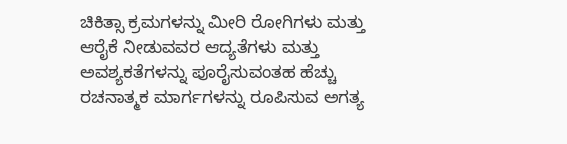ಚಿಕಿತ್ಸಾ ಕ್ರಮಗಳನ್ನು ಮೀರಿ ರೋಗಿಗಳು ಮತ್ತು ಆರೈಕೆ ನೀಡುವವರ ಆದ್ಯತೆಗಳು ಮತ್ತು ಅವಶ್ಯಕತೆಗಳನ್ನು ಪೂರೈಸುವಂತಹ ಹೆಚ್ಚು ರಚನಾತ್ಮಕ ಮಾರ್ಗಗಳನ್ನು ರೂಪಿಸುವ ಅಗತ್ಯ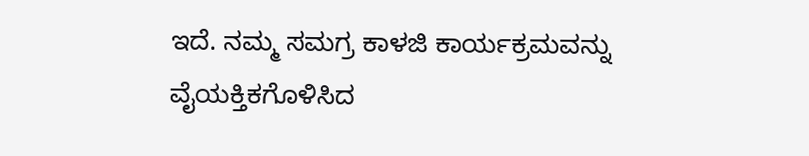ಇದೆ. ನಮ್ಮ ಸಮಗ್ರ ಕಾಳಜಿ ಕಾರ್ಯಕ್ರಮವನ್ನು ವೈಯಕ್ತಿಕಗೊಳಿಸಿದ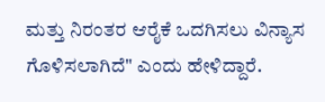ಮತ್ತು ನಿರಂತರ ಆರೈಕೆ ಒದಗಿಸಲು ವಿನ್ಯಾಸ ಗೊಳಿಸಲಾಗಿದೆ" ಎಂದು ಹೇಳಿದ್ದಾರೆ.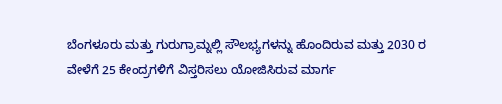ಬೆಂಗಳೂರು ಮತ್ತು ಗುರುಗ್ರಾಮ್ನಲ್ಲಿ ಸೌಲಭ್ಯಗಳನ್ನು ಹೊಂದಿರುವ ಮತ್ತು 2030 ರ ವೇಳೆಗೆ 25 ಕೇಂದ್ರಗಳಿಗೆ ವಿಸ್ತರಿಸಲು ಯೋಜಿಸಿರುವ ಮಾರ್ಗ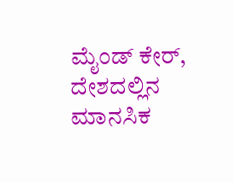ಮೈಂಡ್ ಕೇರ್, ದೇಶದಲ್ಲಿನ ಮಾನಸಿಕ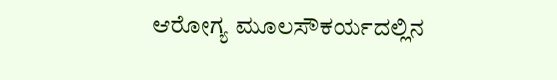ಆರೋಗ್ಯ ಮೂಲಸೌಕರ್ಯದಲ್ಲಿನ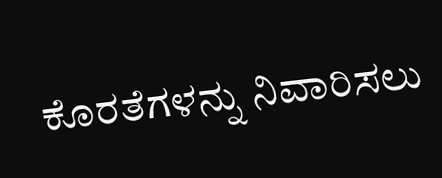ಕೊರತೆಗಳನ್ನು ನಿವಾರಿಸಲು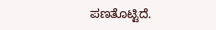ಪಣತೊಟ್ಟಿದೆ.